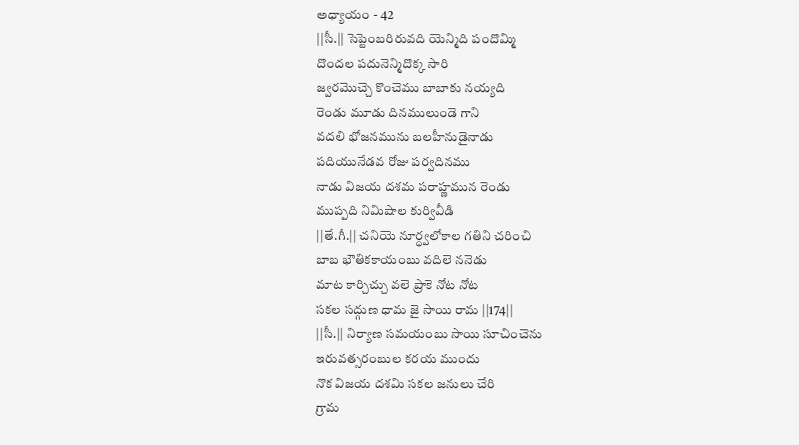అధ్యాయం - 42
||సీ.|| సెప్టెంబరిరువది యెన్మిది పందొమ్మి
దొందల పదునెన్మిదొక్క సారి
జ్వరమొచ్చె కొంచెము బాబాకు నయ్యది
రెండు మూడు దినములుండె గాని
వదలి భోజనమును బలహీనుడైనాడు
పదియునేడవ రోజు పర్వదినము
నాడు విజయ దశమ పరాహ్ణమున రెండు
ముప్పది నిమిషాల కుర్వివీడి
||తే.గీ.|| చనియె నూర్ధ్వలోకాల గతిని చరించి
బాబ భౌతికకాయంబు వదిలె ననెడు
మాట కార్చిచ్చు వలె ప్రాకె నోట నోట
సకల సద్గుణ ధామ జై సాయి రామ ||174||
||సీ.|| నిర్యాణ సమయంబు సాయి సూచించెను
ఇరువత్సరంబుల కరయ ముందు
నొక విజయ దశమి సకల జనులు చేరి
గ్రామ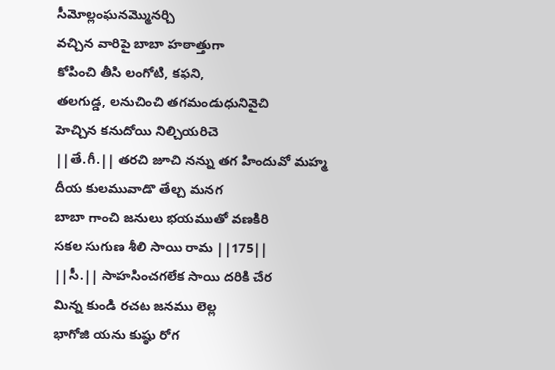సీమోల్లంఘనమ్మొనర్చి
వచ్చిన వారిపై బాబా హఠాత్తుగా
కోపించి తీసి లంగోటి, కఫని,
తలగుడ్డ, లనుచించి తగమండుధునివైచి
హెచ్చిన కనుదోయి నిల్చియరిచె
||తే.గీ.|| తరచి జూచి నన్ను తగ హిందువో మహ్మ
దీయ కులమువాడొ తేల్చ మనగ
బాబా గాంచి జనులు భయముతో వణకిరి
సకల సుగుణ శీలి సాయి రామ ||175||
||సీ.|| సాహసించగలేక సాయి దరికి చేర
మిన్న కుండి రచట జనము లెల్ల
భాగోజి యను కుష్ఠు రోగ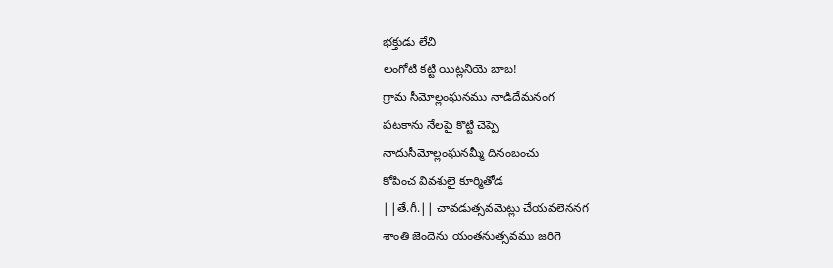భక్తుడు లేచి
లంగోటి కట్టి యిట్లనియె బాబ!
గ్రామ సీమోల్లంఘనము నాడిదేమనంగ
పటకాను నేలపై కొట్టి చెప్పె
నాదుసీమోల్లంఘనమ్మీ దినంబంచు
కోపించ వివశులై కూర్మితోడ
||తే.గీ.|| చావడుత్సవమెట్లు చేయవలెననగ
శాంతి జెందెను యంతనుత్సవము జరిగె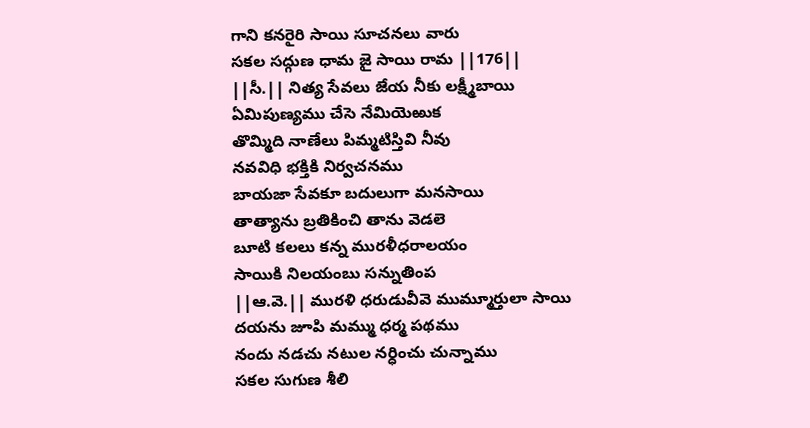గాని కనరైరి సాయి సూచనలు వారు
సకల సద్గుణ ధామ జై సాయి రామ ||176||
||సీ.|| నిత్య సేవలు జేయ నీకు లక్ష్మీబాయి
ఏమిపుణ్యము చేసె నేమియెఱుక
తొమ్మిది నాణేలు పిమ్మటిస్తివి నీవు
నవవిధి భక్తికి నిర్వచనము
బాయజా సేవకూ బదులుగా మనసాయి
తాత్యాను బ్రతికించి తాను వెడలె
బూటి కలలు కన్న మురళీధరాలయం
సాయికి నిలయంబు సన్నుతింప
||ఆ.వె.|| మురళి ధరుడువీవె ముమ్మూర్తులా సాయి
దయను జూపి మమ్ము ధర్మ పథము
నందు నడచు నటుల నర్ధించు చున్నాము
సకల సుగుణ శీలి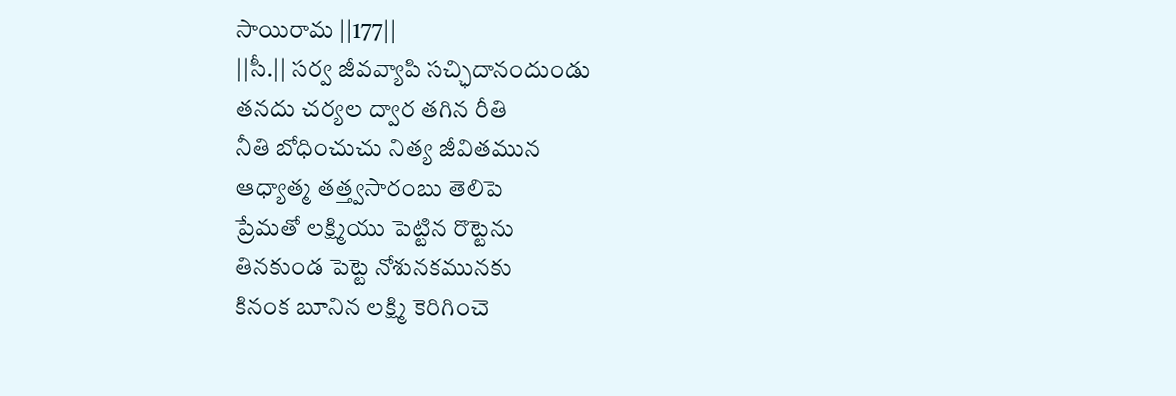సాయిరామ ||177||
||సీ.|| సర్వ జీవవ్యాపి సచ్ఛిదానందుండు
తనదు చర్యల ద్వార తగిన రీతి
నీతి బోధించుచు నిత్య జీవితమున
ఆధ్యాత్మ తత్త్వసారంబు తెలిపె
ప్రేమతో లక్ష్మియు పెట్టిన రొట్టెను
తినకుండ పెట్టె నోశునకమునకు
కినంక బూనిన లక్ష్మి కెరిగించె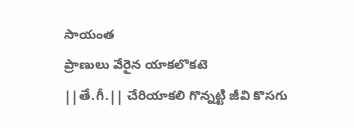సాయంత
ప్రాణులు వేరైన యాకలొకటె
||తే.గీ.|| చేరియాకలి గొన్నట్టి జీవి కొసగు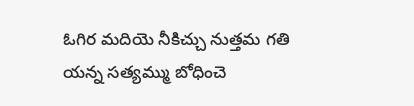ఓగిర మదియె నీకిచ్చు నుత్తమ గతి
యన్న సత్యమ్ము బోధించె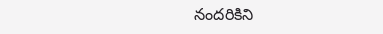నందరికిని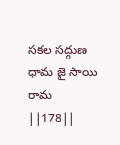సకల సద్గుణ ధామ జై సాయి రామ ||178||